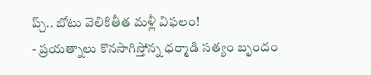ప్చ్.. బోటు వెలికితీత మళ్లీ విఫలం!
- ప్రయత్నాలు కొనసాగిస్తోన్న ధర్మాడి సత్యం బృందం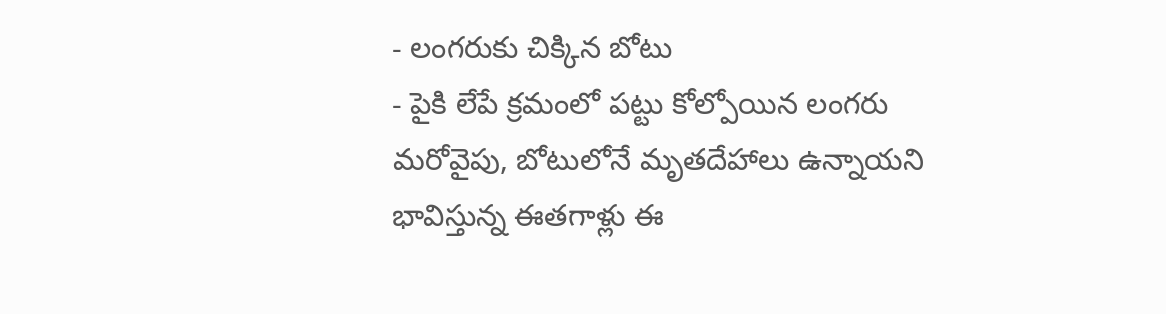- లంగరుకు చిక్కిన బోటు
- పైకి లేపే క్రమంలో పట్టు కోల్పోయిన లంగరు
మరోవైపు, బోటులోనే మృతదేహాలు ఉన్నాయని భావిస్తున్న ఈతగాళ్లు ఈ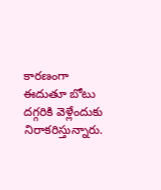కారణంగా ఈదుతూ బోటు దగ్గరికి వెళ్లేందుకు నిరాకరిస్తున్నారు.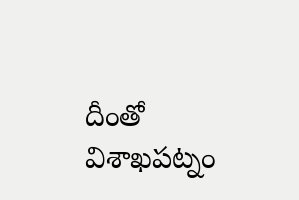దీంతో విశాఖపట్నం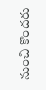నుంచి కొందరు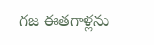గజ ఈతగాళ్లను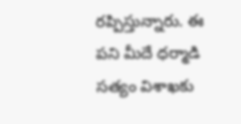రప్పిస్తున్నారు. ఈ పని మీదే ధర్మాడి సత్యం విశాఖకు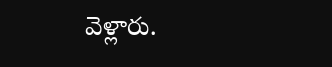వెళ్లారు.